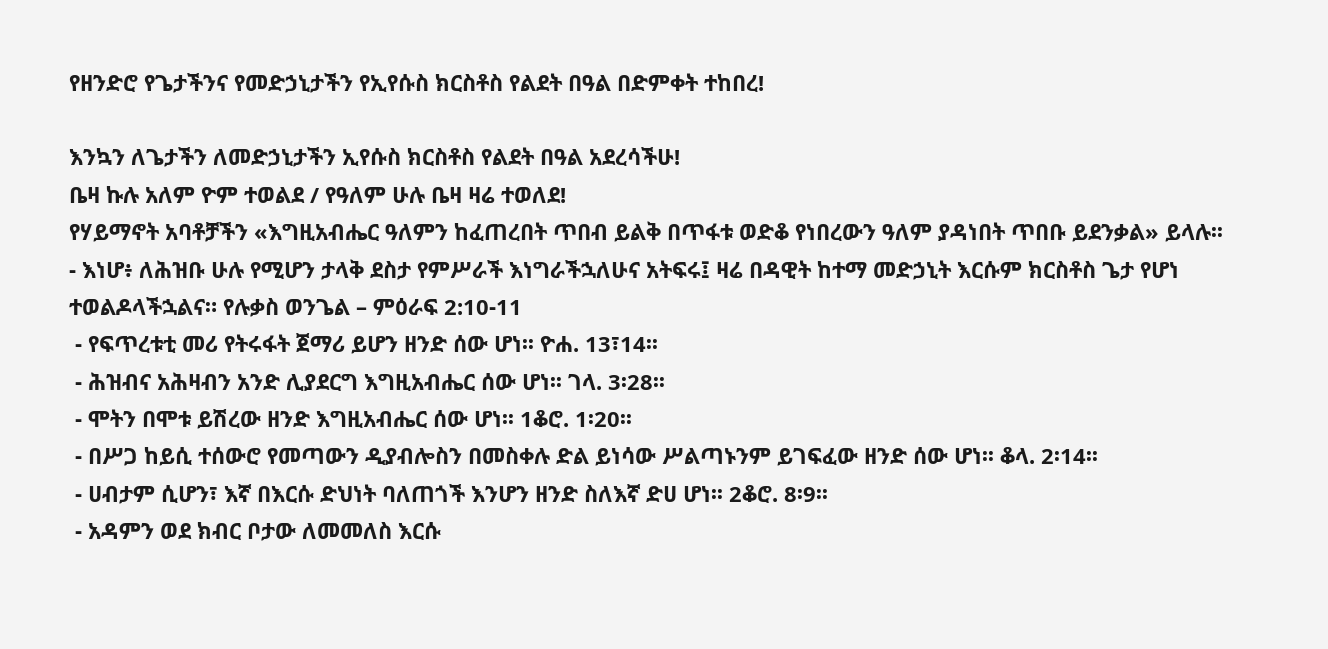የዘንድሮ የጌታችንና የመድኃኒታችን የኢየሱስ ክርስቶስ የልደት በዓል በድምቀት ተከበረ!

እንኳን ለጌታችን ለመድኃኒታችን ኢየሱስ ክርስቶስ የልደት በዓል አደረሳችሁ!
ቤዛ ኩሉ አለም ዮም ተወልደ / የዓለም ሁሉ ቤዛ ዛሬ ተወለደ!
የሃይማኖት አባቶቻችን «እግዚአብሔር ዓለምን ከፈጠረበት ጥበብ ይልቅ በጥፋቱ ወድቆ የነበረውን ዓለም ያዳነበት ጥበቡ ይደንቃል» ይላሉ፡፡
- እነሆ፥ ለሕዝቡ ሁሉ የሚሆን ታላቅ ደስታ የምሥራች እነግራችኋለሁና አትፍሩ፤ ዛሬ በዳዊት ከተማ መድኃኒት እርሱም ክርስቶስ ጌታ የሆነ ተወልዶላችኋልና። የሉቃስ ወንጌል – ምዕራፍ 2:10-11
 - የፍጥረቱቲ መሪ የትሩፋት ጀማሪ ይሆን ዘንድ ሰው ሆነ፡፡ ዮሐ. 13፣14፡፡
 - ሕዝብና አሕዛብን አንድ ሊያደርግ እግዚአብሔር ሰው ሆነ፡፡ ገላ. 3፡28፡፡
 - ሞትን በሞቱ ይሽረው ዘንድ እግዚአብሔር ሰው ሆነ፡፡ 1ቆሮ. 1፡20፡፡
 - በሥጋ ከይሲ ተሰውሮ የመጣውን ዲያብሎስን በመስቀሉ ድል ይነሳው ሥልጣኑንም ይገፍፈው ዘንድ ሰው ሆነ፡፡ ቆላ. 2፡14፡፡
 - ሀብታም ሲሆን፣ እኛ በእርሱ ድህነት ባለጠጎች እንሆን ዘንድ ስለእኛ ድሀ ሆነ፡፡ 2ቆሮ. 8፡9፡፡
 - አዳምን ወደ ክብር ቦታው ለመመለስ እርሱ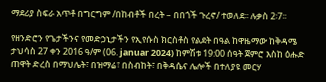ማደሪያ ስፍራ አጥቶ በግርግም /በከብቶች በረት – በበጎች ጉረኖ/ ተወለደ፡፡ ሉቃስ 2፡7፡፡

የዘንድሮን የጌታችንና የመድኃኒታችን የኢየሱስ ክርስቶስ የልደት በዓል ከዋዜማው ከቅዳሜ ታህሳስ 27 ቀን 2016 ዓ/ም (06. januar 2024) ከምሽቱ 19:00 ሰዓት ጀምሮ እስከ ዕሑድ ጠዋት ድረስ በማህሌት፣ በዝማሬ፣ በስብከት፣ በቅዳሴና ሌሎች በተለያዩ መርሃ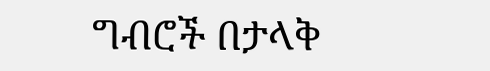ግብሮች በታላቅ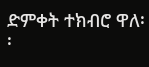ድምቀት ተክብሮ ዋለ፡፡